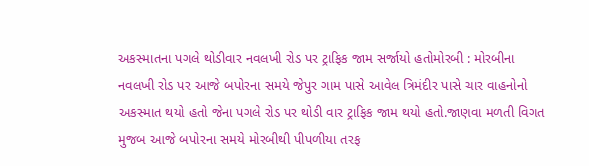અકસ્માતના પગલે થોડીવાર નવલખી રોડ પર ટ્રાફિક જામ સર્જાયો હતોમોરબી : મોરબીના નવલખી રોડ પર આજે બપોરના સમયે જેપુર ગામ પાસે આવેલ ત્રિમંદીર પાસે ચાર વાહનોનો અકસ્માત થયો હતો જેના પગલે રોડ પર થોડી વાર ટ્રાફિક જામ થયો હતો.જાણવા મળતી વિગત મુજબ આજે બપોરના સમયે મોરબીથી પીપળીયા તરફ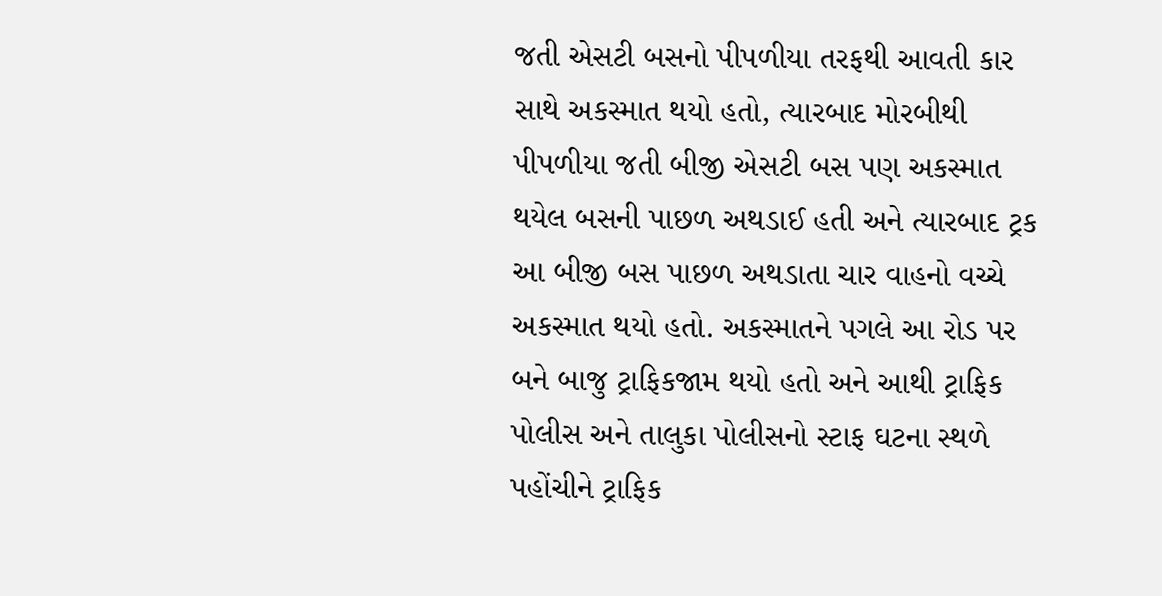જતી એસટી બસનો પીપળીયા તરફથી આવતી કાર સાથે અકસ્માત થયો હતો, ત્યારબાદ મોરબીથી પીપળીયા જતી બીજી એસટી બસ પણ અકસ્માત થયેલ બસની પાછળ અથડાઈ હતી અને ત્યારબાદ ટ્રક આ બીજી બસ પાછળ અથડાતા ચાર વાહનો વચ્ચે અકસ્માત થયો હતો. અકસ્માતને પગલે આ રોડ પર બને બાજુ ટ્રાફિકજામ થયો હતો અને આથી ટ્રાફિક પોલીસ અને તાલુકા પોલીસનો સ્ટાફ ઘટના સ્થળે પહોંચીને ટ્રાફિક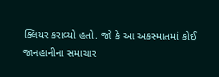ક્લિયર કરાવ્યો હતો. જો કે આ અકસ્માતમાં કોઈ જાનહાનીના સમાચાર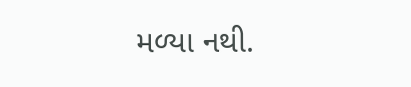મળ્યા નથી.